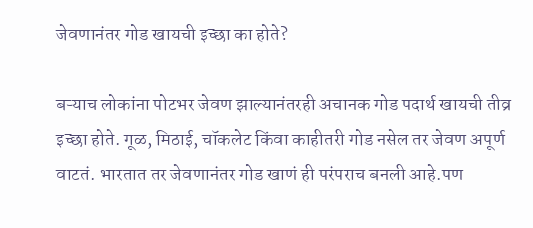जेवणानंतर गोड खायची इच्छा का होते?

बऱ्याच लोकांना पोटभर जेवण झाल्यानंतरही अचानक गोड पदार्थ खायची तीव्र इच्छा होते. गूळ, मिठाई, चॉकलेट किंवा काहीतरी गोड नसेल तर जेवण अपूर्ण वाटतं. भारतात तर जेवणानंतर गोड खाणं ही परंपराच बनली आहे.पण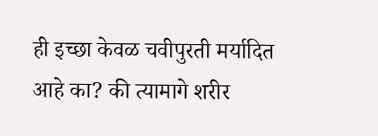ही इच्छा केवळ चवीपुरती मर्यादित आहे का? की त्यामागे शरीर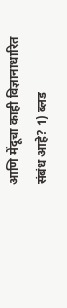आणि मेंदूचा काही विज्ञानाधारित संबंध आहे? 1) ब्लड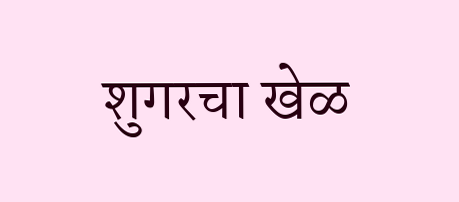शुगरचा खेळ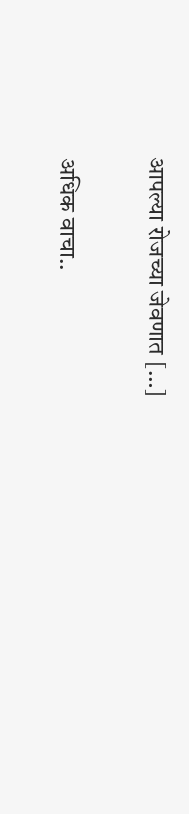आपल्या रोजच्या जेवणात […]

अधिक वाचा..